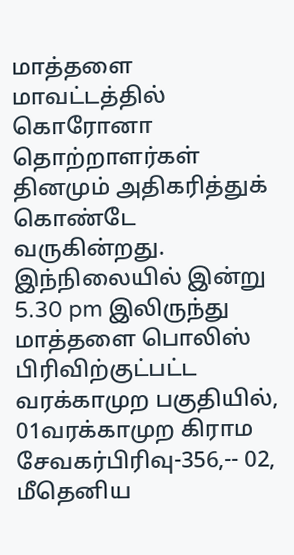மாத்தளை மாவட்டத்தில் கொரோனா தொற்றாளர்கள் தினமும் அதிகரித்துக் கொண்டே வருகின்றது. இந்நிலையில் இன்று 5.30 pm இலிருந்து மாத்தளை பொலிஸ் பிரிவிற்குட்பட்ட வரக்காமுற பகுதியில்,
01வரக்காமுற கிராம சேவகர்பிரிவு-356,-- 02, மீதெனிய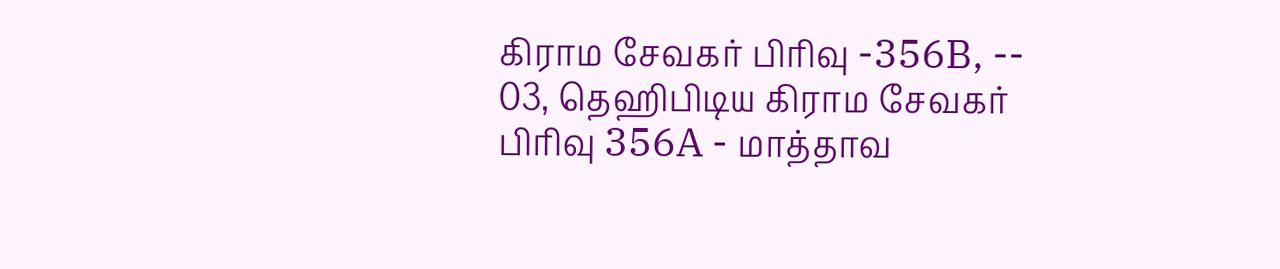கிராம சேவகர் பிரிவு -356B, -- 03, தெஹிபிடிய கிராம சேவகர் பிரிவு 356A - மாத்தாவ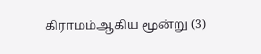கிராமம்ஆகிய மூன்று (3)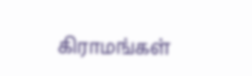கிராமங்கள்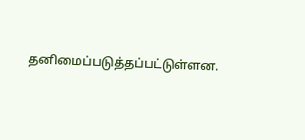தனிமைப்படுத்தப்பட்டுள்ளன.